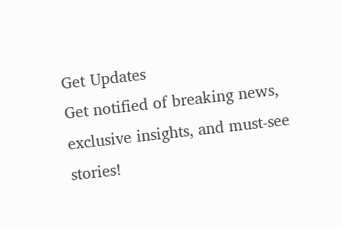Get Updates
Get notified of breaking news, exclusive insights, and must-see stories!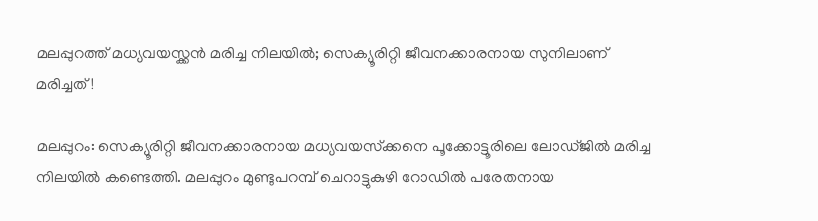മലപ്പുറത്ത് മധ്യവയസ്ക്കൻ മരിച്ച നിലയിൽ; സെക്യൂരിറ്റി ജീവനക്കാരനായ സുനിലാണ് മരിച്ചത്!

മലപ്പുറം: സെക്യൂരിറ്റി ജീവനക്കാരനായ മധ്യവയസ്‌ക്കനെ പൂക്കോട്ടൂരിലെ ലോഡ്ജില്‍ മരിച്ച നിലയില്‍ കണ്ടെത്തി. മലപ്പുറം മുണ്ടുപറമ്പ് ചെറാട്ടുകുഴി റോഡില്‍ പരേതനായ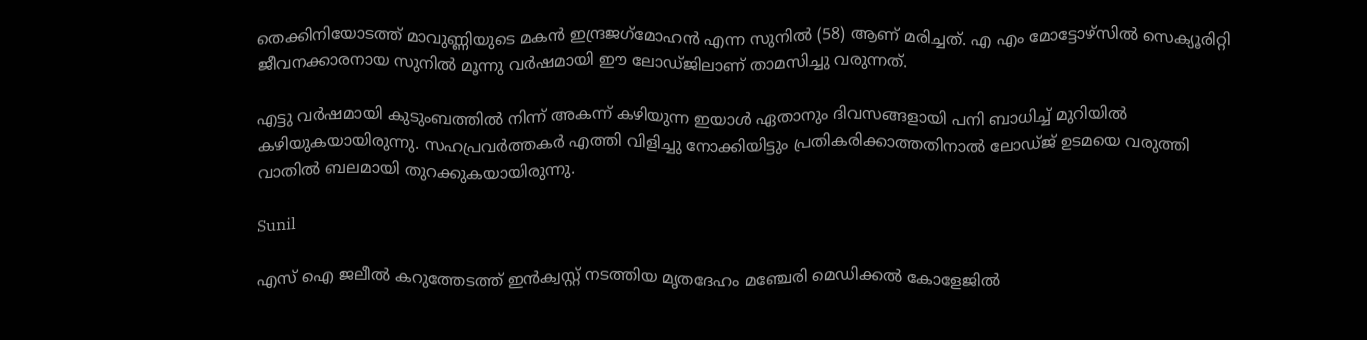തെക്കിനിയോടത്ത് മാവുണ്ണിയുടെ മകന്‍ ഇന്ദ്രജഗ്‌മോഹന്‍ എന്ന സുനില്‍ (58) ആണ് മരിച്ചത്. എ എം മോട്ടോഴ്‌സില്‍ സെക്യൂരിറ്റി ജീവനക്കാരനായ സുനില്‍ മൂന്നു വര്‍ഷമായി ഈ ലോഡ്ജിലാണ് താമസിച്ചു വരുന്നത്.

എട്ടു വര്‍ഷമായി കുടുംബത്തില്‍ നിന്ന് അകന്ന് കഴിയുന്ന ഇയാള്‍ ഏതാനും ദിവസങ്ങളായി പനി ബാധിച്ച് മുറിയില്‍ കഴിയുകയായിരുന്നു. സഹപ്രവര്‍ത്തകര്‍ എത്തി വിളിച്ചു നോക്കിയിട്ടും പ്രതികരിക്കാത്തതിനാല്‍ ലോഡ്ജ് ഉടമയെ വരുത്തി വാതില്‍ ബലമായി തുറക്കുകയായിരുന്നു.

Sunil

എസ് ഐ ജലീല്‍ കറുത്തേടത്ത് ഇന്‍ക്വസ്റ്റ് നടത്തിയ മൃതദേഹം മഞ്ചേരി മെഡിക്കല്‍ കോളേജില്‍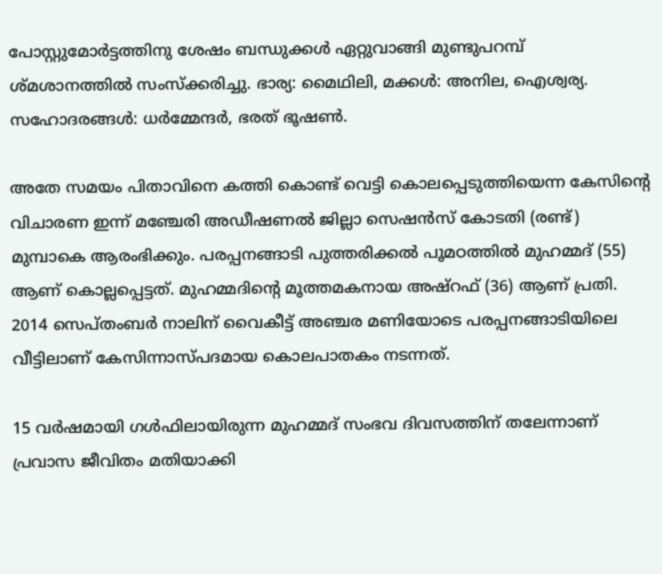പോസ്റ്റുമോര്‍ട്ടത്തിനു ശേഷം ബന്ധുക്കള്‍ ഏറ്റുവാങ്ങി മുണ്ടുപറമ്പ് ശ്മശാനത്തില്‍ സംസ്‌ക്കരിച്ചു. ഭാര്യ: മൈഥിലി, മക്കള്‍: അനില, ഐശ്വര്യ. സഹോദരങ്ങള്‍: ധര്‍മ്മേന്ദര്‍, ഭരത് ഭൂഷണ്‍.

അതേ സമയം പിതാവിനെ കത്തി കൊണ്ട് വെട്ടി കൊലപ്പെടുത്തിയെന്ന കേസിന്റെ വിചാരണ ഇന്ന് മഞ്ചേരി അഡീഷണല്‍ ജില്ലാ സെഷന്‍സ് കോടതി (രണ്ട്) മുമ്പാകെ ആരംഭിക്കും. പരപ്പനങ്ങാടി പുത്തരിക്കല്‍ പൂമഠത്തില്‍ മുഹമ്മദ് (55) ആണ് കൊല്ലപ്പെട്ടത്. മുഹമ്മദിന്റെ മൂത്തമകനായ അഷ്‌റഫ് (36) ആണ് പ്രതി. 2014 സെപ്തംബര്‍ നാലിന് വൈകീട്ട് അഞ്ചര മണിയോടെ പരപ്പനങ്ങാടിയിലെ വീട്ടിലാണ് കേസിന്നാസ്പദമായ കൊലപാതകം നടന്നത്.

15 വര്‍ഷമായി ഗള്‍ഫിലായിരുന്ന മുഹമ്മദ് സംഭവ ദിവസത്തിന് തലേന്നാണ് പ്രവാസ ജീവിതം മതിയാക്കി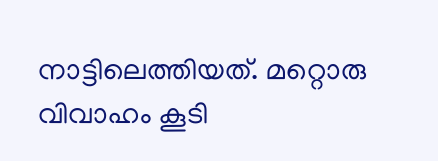നാട്ടിലെത്തിയത്. മറ്റൊരു വിവാഹം കൂടി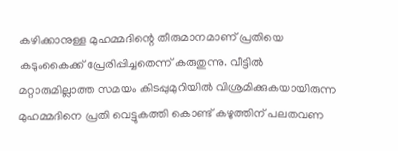കഴിക്കാനുള്ള മുഹമ്മദിന്റെ തീരുമാനമാണ് പ്രതിയെ കടുംകൈക്ക് പ്രേരിപ്പിച്ചതെന്ന് കരുതുന്നു. വീട്ടില്‍ മറ്റാരുമില്ലാത്ത സമയം കിടപ്പുമുറിയില്‍ വിശ്രമിക്കുകയായിരുന്ന മുഹമ്മദിനെ പ്രതി വെട്ടുകത്തി കൊണ്ട് കഴുത്തിന് പലതവണ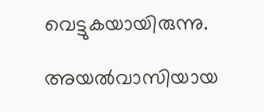വെട്ടുകയായിരുന്നു.

അയല്‍വാസിയായ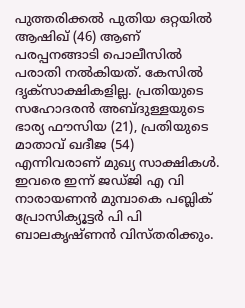പുത്തരിക്കല്‍ പുതിയ ഒറ്റയില്‍ ആഷിഖ് (46) ആണ് പരപ്പനങ്ങാടി പൊലീസില്‍ പരാതി നല്‍കിയത്. കേസില്‍ ദൃക്‌സാക്ഷികളില്ല. പ്രതിയുടെ സഹോദരന്‍ അബ്ദുള്ളയുടെ ഭാര്യ ഫൗസിയ (21), പ്രതിയുടെ മാതാവ് ഖദീജ (54) എന്നിവരാണ് മുഖ്യ സാക്ഷികള്‍. ഇവരെ ഇന്ന് ജഡ്ജി എ വി നാരായണന്‍ മുമ്പാകെ പബ്ലിക് പ്രോസിക്യൂട്ടര്‍ പി പി ബാലകൃഷ്ണന്‍ വിസ്തരിക്കും.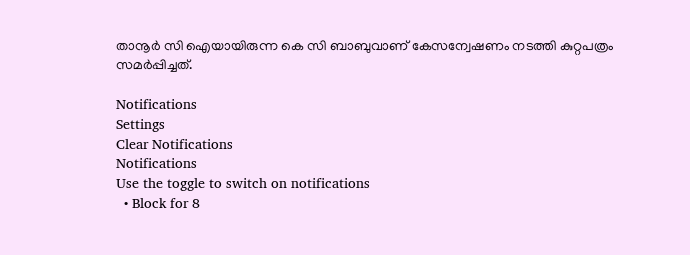താനൂര്‍ സി ഐയായിരുന്ന കെ സി ബാബുവാണ് കേസന്വേഷണം നടത്തി കുറ്റപത്രം സമര്‍പ്പിച്ചത്.

Notifications
Settings
Clear Notifications
Notifications
Use the toggle to switch on notifications
  • Block for 8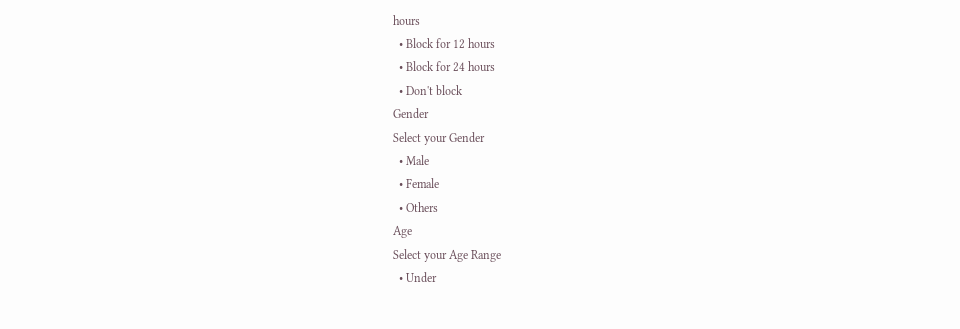hours
  • Block for 12 hours
  • Block for 24 hours
  • Don't block
Gender
Select your Gender
  • Male
  • Female
  • Others
Age
Select your Age Range
  • Under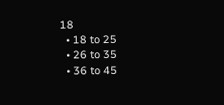18
  • 18 to 25
  • 26 to 35
  • 36 to 45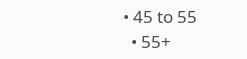• 45 to 55
  • 55+